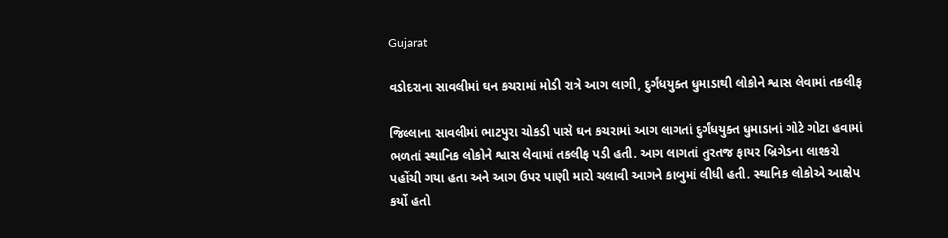Gujarat

વડોદરાના સાવલીમાં ઘન કચરામાં મોડી રાત્રે આગ લાગી, દુર્ગંધયુક્ત ધુમાડાથી લોકોને શ્વાસ લેવામાં તકલીફ

જિલ્લાના સાવલીમાં ભાટપુરા ચોકડી પાસે ઘન કચરામાં આગ લાગતાં દુર્ગંધયુક્ત ધુમાડાનાં ગોટે ગોટા હવામાં ભળતાં સ્થાનિક લોકોને શ્વાસ લેવામાં તકલીફ પડી હતી. આગ લાગતાં તુરતજ ફાયર બ્રિગેડના લાશ્કરો પહોંચી ગયા હતા અને આગ ઉપર પાણી મારો ચલાવી આગને કાબુમાં લીધી હતી. સ્થાનિક લોકોએ આક્ષેપ કર્યો હતો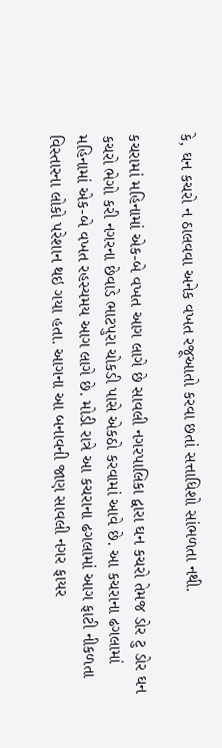કે, ઘન કચરો ન ઠાલવવા અનેક વખત રજૂઆતો કરવા છતાં સત્તાધિશો સાંભળતા નથી.

કચરામાં મહિનામાં એક-બે વખત આગ લાગે છે સાવલી નગરપાલિકા દ્વારા ઘન કચરો તેમજ ડોર ટુ ડોર ઘન કચરો ભેગો કરી નગરના છેવાડે ભાટપુરા ચોકડી પાસે એકઠો કરવામાં આવે છે. આ કચરાના ઢગલામાં મહિનામાં એક-બે વખત રહસ્યમય આગ લાગે છે. મોડી રાત્રે આ કચરાના ઢગલામાં આગ ફાટી નીકળતા વિસ્તારના લોકો પરેશાન થઇ ગયા હતા. આગના આ બનાવની જાણ સાવલી નગર ફાયર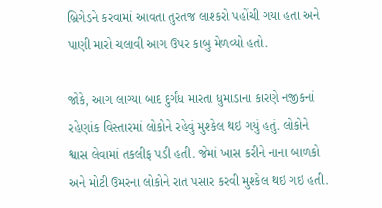બ્રિગેડને કરવામાં આવતા તુરતજ લાશ્કરો પહોંચી ગયા હતા અને પાણી મારો ચલાવી આગ ઉપર કાબુ મેળવ્યો હતો.

જોકે, આગ લાગ્યા બાદ દુર્ગંધ મારતા ધુમાડાના કારણે નજીકનાં રહેણાંક વિસ્તારમાં લોકોને રહેવું મુશ્કેલ થઇ ગયું હતું. લોકોને શ્વાસ લેવામાં તકલીફ પડી હતી. જેમાં ખાસ કરીને નાના બાળકો અને મોટી ઉમરના લોકોને રાત પસાર કરવી મુશ્કેલ થઇ ગઇ હતી.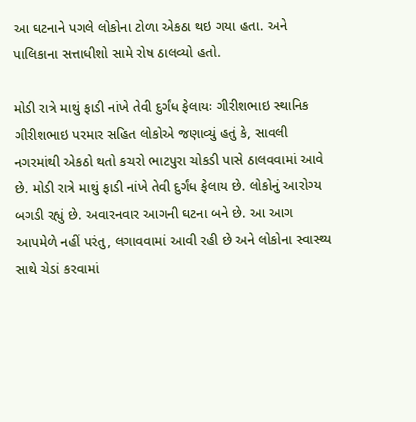આ ઘટનાને પગલે લોકોના ટોળા એકઠા થઇ ગયા હતા. અને પાલિકાના સત્તાધીશો સામે રોષ ઠાલવ્યો હતો.

મોડી રાત્રે માથું ફાડી નાંખે તેવી દુર્ગંધ ફેલાયઃ ગીરીશભાઇ સ્થાનિક ગીરીશભાઇ પરમાર સહિત લોકોએ જણાવ્યું હતું કે, સાવલી નગરમાંથી એકઠો થતો કચરો ભાટપુરા ચોકડી પાસે ઠાલવવામાં આવે છે. મોડી રાત્રે માથું ફાડી નાંખે તેવી દુર્ગંધ ફેલાય છે. લોકોનું આરોગ્ય બગડી રહ્યું છે. અવારનવાર આગની ઘટના બને છે. આ આગ આપમેળે નહીં પરંતુ, લગાવવામાં આવી રહી છે અને લોકોના સ્વાસ્થ્ય સાથે ચેડાં કરવામાં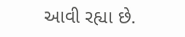આવી રહ્યા છે.